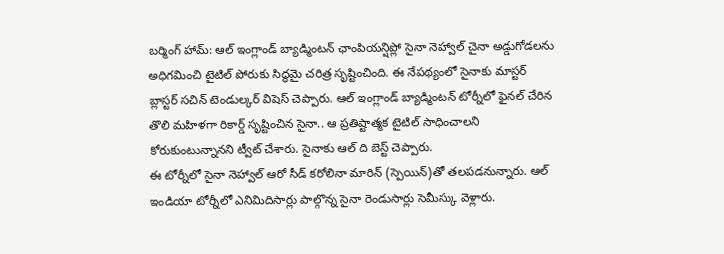బర్మింగ్ హామ్: ఆల్ ఇంగ్లాండ్ బ్యాడ్మింటన్ ఛాంపియన్షిప్లో సైనా నెహ్వాల్ చైనా అడ్డుగోడలను అధిగమించి టైటిల్ పోరుకు సిద్ధమై చరిత్ర సృష్టించింది. ఈ నేపథ్యంలో సైనాకు మాస్టర్ బ్లాస్టర్ సచిన్ టెండుల్కర్ విషెస్ చెప్పారు. ఆల్ ఇంగ్లాండ్ బ్యాడ్మింటన్ టోర్నీలో ఫైనల్ చేరిన తొలి మహిళగా రికార్డ్ సృష్టించిన సైనా.. ఆ ప్రతిష్టాత్మక టైటిల్ సాధించాలని కోరుకుంటున్నానని ట్వీట్ చేశారు. సైనాకు ఆల్ ది బెస్ట్ చెప్పారు.
ఈ టోర్నీలో సైనా నెహ్వాల్ ఆరో సీడ్ కరోలినా మారిన్ (స్పెయిన్)తో తలపడనున్నారు. ఆల్ ఇండియా టోర్నీలో ఎనిమిదిసార్లు పాల్గొన్న సైనా రెండుసార్లు సెమీస్కు వెళ్లారు.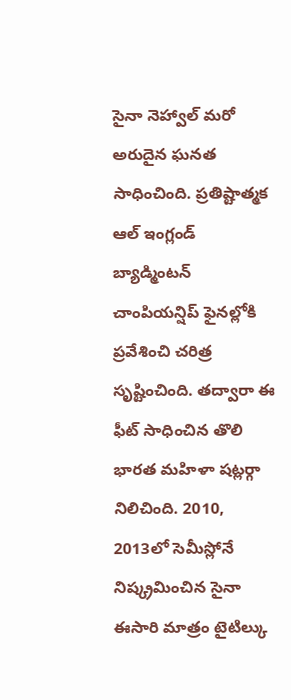సైనా నెహ్వాల్ మరో అరుదైన ఘనత సాధించింది. ప్రతిష్టాత్మక ఆల్ ఇంగ్లండ్ బ్యాడ్మింటన్ చాంపియన్షిప్ ఫైనల్లోకి ప్రవేశించి చరిత్ర సృష్టించింది. తద్వారా ఈ ఫీట్ సాధించిన తొలి భారత మహిళా షట్లర్గా నిలిచింది. 2010, 2013లో సెమీస్లోనే నిష్క్రమించిన సైనా ఈసారి మాత్రం టైటిల్కు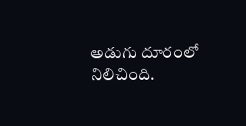అడుగు దూరంలో నిలిచింది.